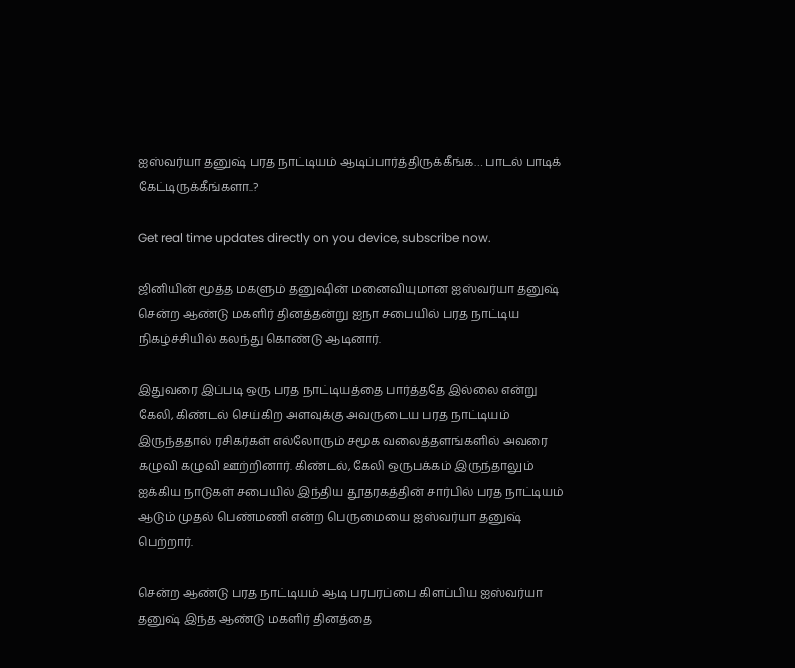ஐஸ்வர்யா தனுஷ் பரத நாட்டியம் ஆடிப்பார்த்திருக்கீங்க… பாடல் பாடிக் கேட்டிருக்கீங்களா..?

Get real time updates directly on you device, subscribe now.

ஜினியின் மூத்த மகளும் தனுஷின் மனைவியுமான ஐஸ்வர்யா தனுஷ் சென்ற ஆண்டு மகளிர் தினத்தன்று ஐநா சபையில் பரத நாட்டிய நிகழ்ச்சியில் கலந்து கொண்டு ஆடினார்.

இதுவரை இப்படி ஒரு பரத நாட்டியத்தை பார்த்ததே இல்லை என்று கேலி, கிண்டல் செய்கிற அளவுக்கு அவருடைய பரத நாட்டியம் இருந்ததால் ரசிகர்கள் எல்லோரும் சமூக வலைத்தளங்களில் அவரை கழுவி கழுவி ஊற்றினார். கிண்டல், கேலி ஒருபக்கம் இருந்தாலும் ஐக்கிய நாடுகள் சபையில் இந்திய தூதரகத்தின் சார்பில் பரத நாட்டியம் ஆடும் முதல் பெண்மணி என்ற பெருமையை ஐஸ்வர்யா தனுஷ் பெற்றார்.

சென்ற ஆண்டு பரத நாட்டியம் ஆடி பரபரப்பை கிளப்பிய ஐஸ்வர்யா தனுஷ் இந்த ஆண்டு மகளிர் தினத்தை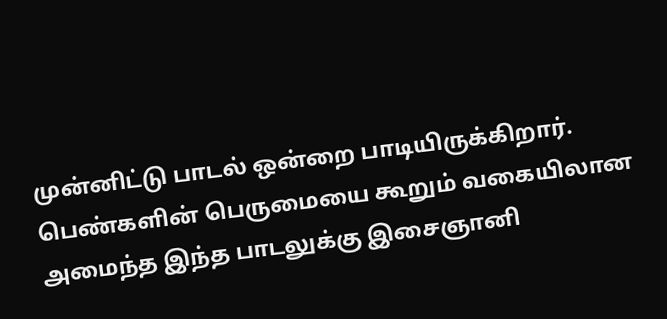முன்னிட்டு பாடல் ஒன்றை பாடியிருக்கிறார். பெண்களின் பெருமையை கூறும் வகையிலான அமைந்த இந்த பாடலுக்கு இசைஞானி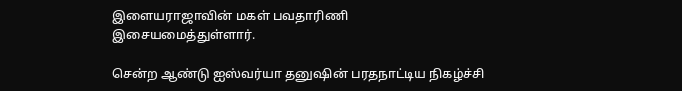இளையராஜாவின் மகள் பவதாரிணி இசையமைத்துள்ளார்.

சென்ற ஆண்டு ஐஸ்வர்யா தனுஷின் பரதநாட்டிய நிகழ்ச்சி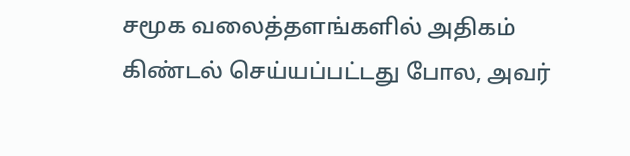சமூக வலைத்தளங்களில் அதிகம் கிண்டல் செய்யப்பட்டது போல, அவர்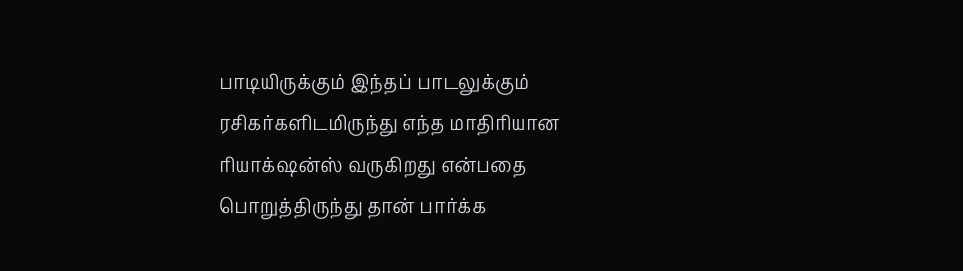பாடியிருக்கும் இந்தப் பாடலுக்கும் ரசிகர்களிடமிருந்து எந்த மாதிரியான ரியாக்‌ஷன்ஸ் வருகிறது என்பதை பொறுத்திருந்து தான் பார்க்க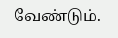வேண்டும்.